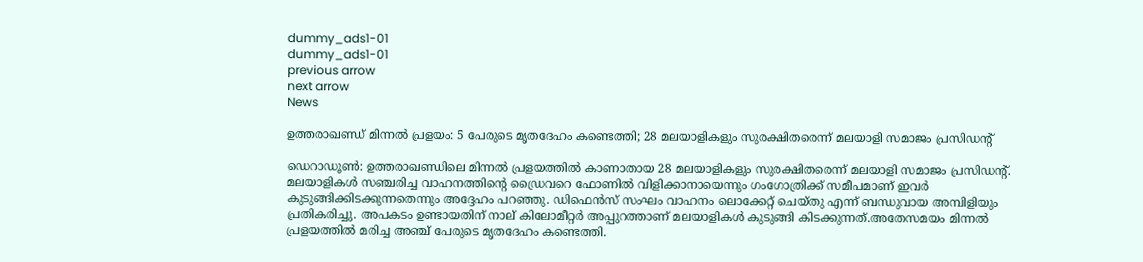dummy_ads1-01
dummy_ads1-01
previous arrow
next arrow
News

ഉത്തരാഖണ്ഡ് മിന്നൽ പ്രളയം: 5 പേരുടെ മൃതദേഹം കണ്ടെത്തി; 28 മലയാളികളും സുരക്ഷിതരെന്ന് മലയാളി സമാജം പ്രസിഡൻ്റ്

ഡെറാഡൂണ്‍: ഉത്തരാഖണ്ഡിലെ മിന്നല്‍ പ്രളയത്തില്‍ കാണാതായ 28 മലയാളികളും സുരക്ഷിതരെന്ന് മലയാളി സമാജം പ്രസിഡന്റ്. മലയാളികള്‍ സഞ്ചരിച്ച വാഹനത്തിന്റെ ഡ്രൈവറെ ഫോണില്‍ വിളിക്കാനായെന്നും ഗംഗോത്രിക്ക് സമീപമാണ് ഇവര്‍ കുടുങ്ങിക്കിടക്കുന്നതെന്നും അദ്ദേഹം പറഞ്ഞു. ഡിഫെന്‍സ് സംഘം വാഹനം ലൊക്കേറ്റ് ചെയ്തു എന്ന് ബന്ധുവായ അമ്പിളിയും പ്രതികരിച്ചു. അപകടം ഉണ്ടായതിന് നാല് കിലോമീറ്റര്‍ അപ്പുറത്താണ് മലയാളികള്‍ കുടുങ്ങി കിടക്കുന്നത്.അതേസമയം മിന്നല്‍ പ്രളയത്തില്‍ മരിച്ച അഞ്ച് പേരുടെ മൃതദേഹം കണ്ടെത്തി.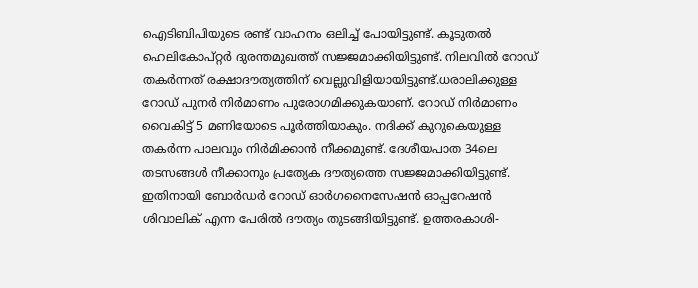ഐടിബിപിയുടെ രണ്ട് വാഹനം ഒലിച്ച് പോയിട്ടുണ്ട്. കൂടുതല്‍ ഹെലികോപ്റ്റര്‍ ദുരന്തമുഖത്ത് സജ്ജമാക്കിയിട്ടുണ്ട്. നിലവില്‍ റോഡ് തകര്‍ന്നത് രക്ഷാദൗത്യത്തിന് വെല്ലുവിളിയായിട്ടുണ്ട്.ധരാലിക്കുള്ള റോഡ് പുനര്‍ നിര്‍മാണം പുരോഗമിക്കുകയാണ്. റോഡ് നിര്‍മാണം വൈകിട്ട് 5 മണിയോടെ പൂര്‍ത്തിയാകും. നദിക്ക് കുറുകെയുള്ള തകര്‍ന്ന പാലവും നിര്‍മിക്കാന്‍ നീക്കമുണ്ട്. ദേശീയപാത 34ലെ തടസങ്ങള്‍ നീക്കാനും പ്രത്യേക ദൗത്യത്തെ സജ്ജമാക്കിയിട്ടുണ്ട്. ഇതിനായി ബോര്‍ഡര്‍ റോഡ് ഓര്‍ഗനൈസേഷന്‍ ഓപ്പറേഷന്‍ ശിവാലിക് എന്ന പേരില്‍ ദൗത്യം തുടങ്ങിയിട്ടുണ്ട്. ഉത്തരകാശി-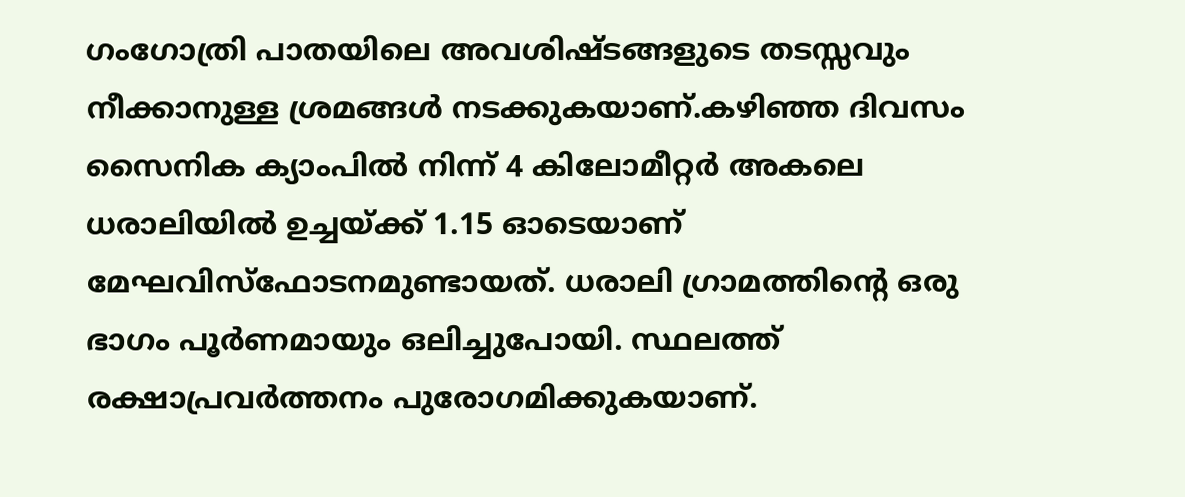ഗംഗോത്രി പാതയിലെ അവശിഷ്ടങ്ങളുടെ തടസ്സവും നീക്കാനുള്ള ശ്രമങ്ങള്‍ നടക്കുകയാണ്.കഴിഞ്ഞ ദിവസം സൈനിക ക്യാംപില്‍ നിന്ന് 4 കിലോമീറ്റര്‍ അകലെ ധരാലിയില്‍ ഉച്ചയ്ക്ക് 1.15 ഓടെയാണ് മേഘവിസ്ഫോടനമുണ്ടായത്. ധരാലി ഗ്രാമത്തിന്റെ ഒരു ഭാഗം പൂര്‍ണമായും ഒലിച്ചുപോയി. സ്ഥലത്ത് രക്ഷാപ്രവര്‍ത്തനം പുരോഗമിക്കുകയാണ്.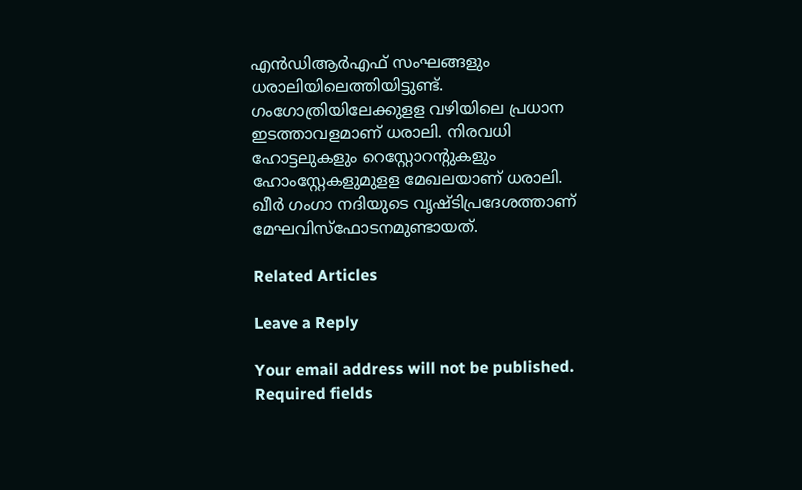എന്‍ഡിആര്‍എഫ് സംഘങ്ങളും ധരാലിയിലെത്തിയിട്ടുണ്ട്. ഗംഗോത്രിയിലേക്കുളള വഴിയിലെ പ്രധാന ഇടത്താവളമാണ് ധരാലി. നിരവധി ഹോട്ടലുകളും റെസ്റ്റോറന്റുകളും ഹോംസ്റ്റേകളുമുളള മേഖലയാണ് ധരാലി. ഖീര്‍ ഗംഗാ നദിയുടെ വൃഷ്ടിപ്രദേശത്താണ് മേഘവിസ്ഫോടനമുണ്ടായത്.

Related Articles

Leave a Reply

Your email address will not be published. Required fields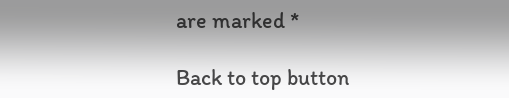are marked *

Back to top button